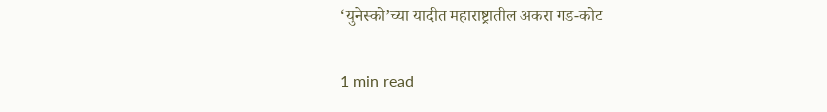‘युनेस्को’च्या यादीत महाराष्ट्रातील अकरा गड-कोट

1 min read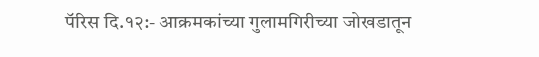पॅरिस दि.१२:- आक्रमकांच्या गुलामगिरीच्या जोखडातून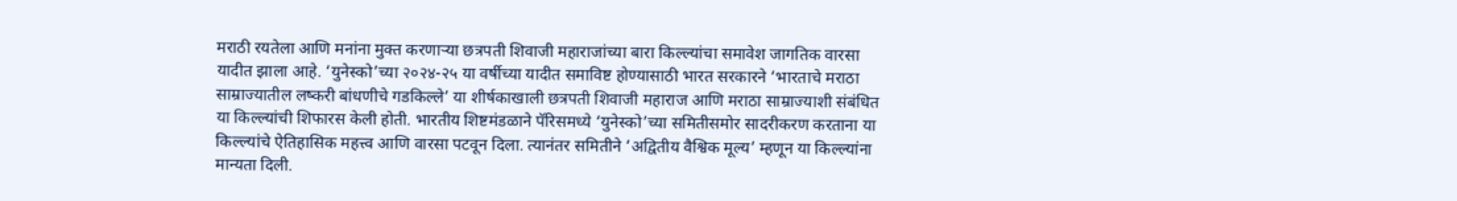मराठी रयतेला आणि मनांना मुक्त करणाऱ्या छत्रपती शिवाजी महाराजांच्या बारा किल्ल्यांचा समावेश जागतिक वारसा यादीत झाला आहे. ‘युनेस्को’च्या २०२४-२५ या वर्षीच्या यादीत समाविष्ट होण्यासाठी भारत सरकारने ‘भारताचे मराठा साम्राज्यातील लष्करी बांधणीचे गडकिल्ले’ या शीर्षकाखाली छत्रपती शिवाजी महाराज आणि मराठा साम्राज्याशी संबंधित या किल्ल्यांची शिफारस केली होती. भारतीय शिष्टमंडळाने पॅरिसमध्ये ‘युनेस्को’च्या समितीसमोर सादरीकरण करताना या किल्ल्यांचे ऐतिहासिक महत्त्व आणि वारसा पटवून दिला. त्यानंतर समितीने ‘अद्वितीय वैश्विक मूल्य’ म्हणून या किल्ल्यांना मान्यता दिली.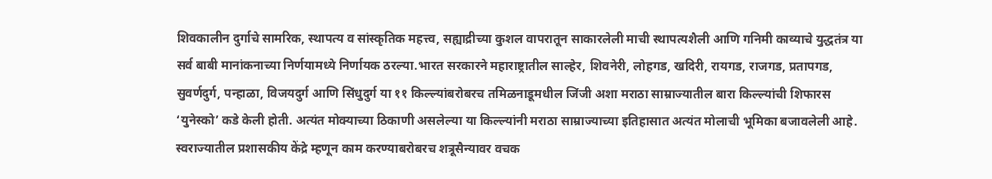शिवकालीन दुर्गाचे सामरिक, स्थापत्य व सांस्कृतिक महत्त्व, सह्याद्रीच्या कुशल वापरातून साकारलेली माची स्थापत्यशैली आणि गनिमी काव्याचे युद्धतंत्र या सर्व बाबी मानांकनाच्या निर्णयामध्ये निर्णायक ठरल्या.भारत सरकारने महाराष्ट्रातील साल्हेर, शिवनेरी, लोहगड, खदिरी, रायगड, राजगड, प्रतापगड, सुवर्णदुर्ग, पन्हाळा, विजयदुर्ग आणि सिंधुदुर्ग या ११ किल्ल्यांबरोबरच तमिळनाडूमधील जिंजी अशा मराठा साम्राज्यातील बारा किल्ल्यांची शिफारस ‘युनेस्को’ कडे केली होती. अत्यंत मोक्याच्या ठिकाणी असलेल्या या किल्ल्यांनी मराठा साम्राज्याच्या इतिहासात अत्यंत मोलाची भूमिका बजावलेली आहे. स्वराज्यातील प्रशासकीय केंद्रे म्हणून काम करण्याबरोबरच शत्रूसैन्यावर वचक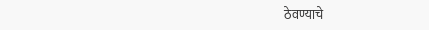ठेवण्याचे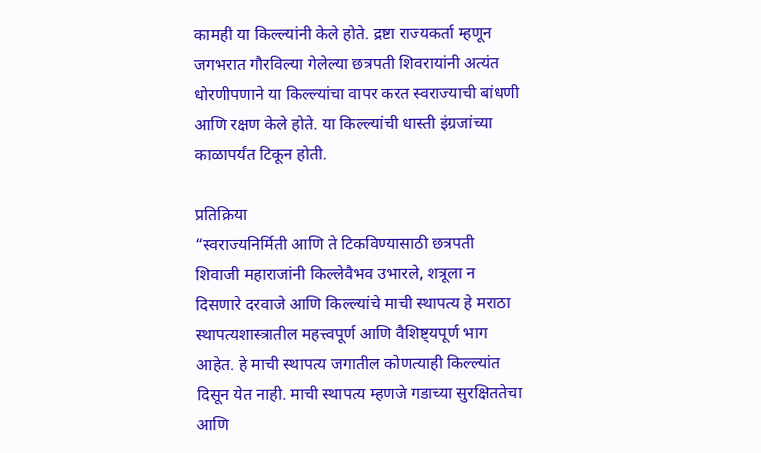कामही या किल्ल्यांनी केले होते. द्रष्टा राज्यकर्ता म्हणून जगभरात गौरविल्या गेलेल्या छत्रपती शिवरायांनी अत्यंत धोरणीपणाने या किल्ल्यांचा वापर करत स्वराज्याची बांधणी आणि रक्षण केले होते. या किल्ल्यांची धास्ती इंग्रजांच्या काळापर्यंत टिकून होती.

प्रतिक्रिया
“स्वराज्यनिर्मिती आणि ते टिकविण्यासाठी छत्रपती शिवाजी महाराजांनी किल्लेवैभव उभारले, शत्रूला न दिसणारे दरवाजे आणि किल्ल्यांचे माची स्थापत्य हे मराठा स्थापत्यशास्त्रातील महत्त्वपूर्ण आणि वैशिष्ट्यपूर्ण भाग आहेत. हे माची स्थापत्य जगातील कोणत्याही किल्ल्यांत दिसून येत नाही. माची स्थापत्य म्हणजे गडाच्या सुरक्षिततेचा आणि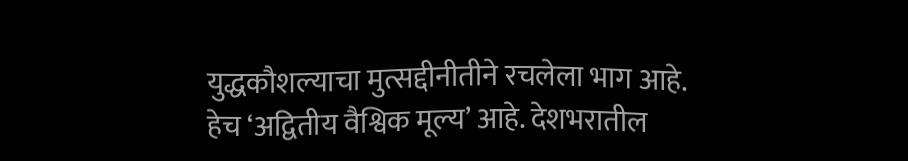युद्धकौशल्याचा मुत्सद्दीनीतीने रचलेला भाग आहे. हेच ‘अद्वितीय वैश्विक मूल्य’ आहे. देशभरातील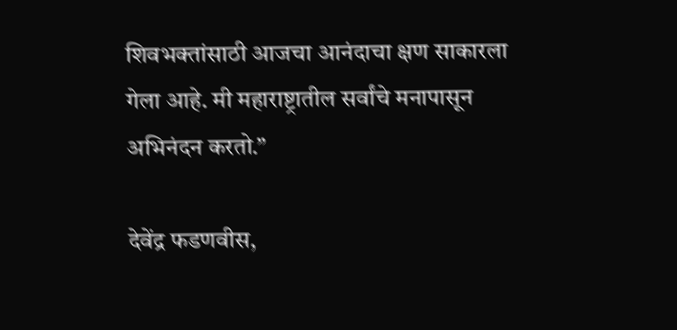शिवभक्तांसाठी आजचा आनंदाचा क्षण साकारला गेला आहे. मी महाराष्ट्रातील सर्वांचे मनापासून अभिनंदन करतो.”

देवेंद्र फडणवीस,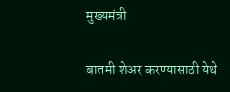मुख्यमंत्री

बातमी शेअर करण्यासाठी येथे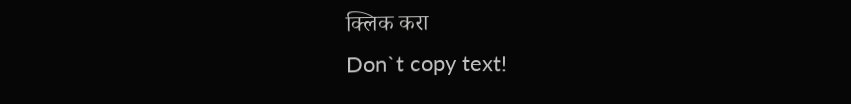क्लिक करा
Don`t copy text!